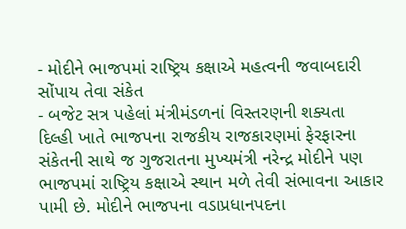- મોદીને ભાજપમાં રાષ્ટ્રિય કક્ષાએ મહત્વની જવાબદારી સોંપાય તેવા સંકેત
- બજેટ સત્ર પહેલાં મંત્રીમંડળનાં વિસ્તરણની શક્યતા
દિલ્હી ખાતે ભાજપના રાજકીય રાજકારણમાં ફેરફારના સંકેતની સાથે જ ગુજરાતના મુખ્યમંત્રી નરેન્દ્ર મોદીને પણ ભાજપમાં રાષ્ટ્રિય કક્ષાએ સ્થાન મળે તેવી સંભાવના આકાર પામી છે. મોદીને ભાજપના વડાપ્રધાનપદના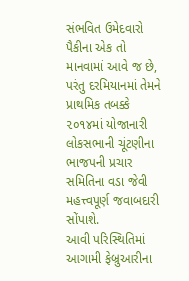સંભવિત ઉમેદવારો પૈકીના એક તો માનવામાં આવે જ છે, પરંતુ દરમિયાનમાં તેમને પ્રાથમિક તબક્કે ૨૦૧૪માં યોજાનારી લોકસભાની ચૂંટણીના ભાજપની પ્રચાર સમિતિના વડા જેવી મહત્ત્વપૂર્ણ જવાબદારી સોંપાશે.
આવી પરિસ્થિતિમાં આગામી ફેબ્રુઆરીના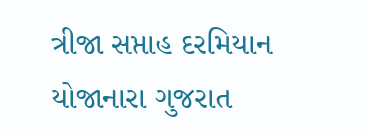ત્રીજા સપ્તાહ દરમિયાન યોજાનારા ગુજરાત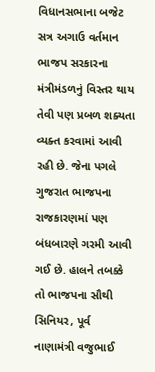વિધાનસભાના બજેટ સત્ર અગાઉ વર્તમાન ભાજપ સરકારના મંત્રીમંડળનું વિસ્તર થાય તેવી પણ પ્રબળ શક્યતા વ્યક્ત કરવામાં આવી રહી છે. જેના પગલે ગુજરાત ભાજપના રાજકારણમાં પણ બંધબારણે ગરમી આવી ગઈ છે. હાલને તબક્કે તો ભાજપના સૌથી સિનિયર, પૂર્વ નાણામંત્રી વજુભાઈ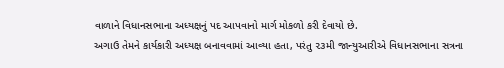વાળાને વિધાનસભાના અધ્યક્ષનું પદ આપવાનો માર્ગ મોકળો કરી દેવાયો છે.
અગાઉ તેમને કાર્યકારી અધ્યક્ષ બનાવવામાં આવ્યા હતા, પરંતુ ૨૩મી જાન્યુઆરીએ વિધાનસભાના સત્રના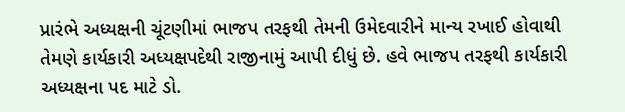પ્રારંભે અધ્યક્ષની ચૂંટણીમાં ભાજપ તરફથી તેમની ઉમેદવારીને માન્ય રખાઈ હોવાથી તેમણે કાર્યકારી અધ્યક્ષપદેથી રાજીનામું આપી દીધું છે. હવે ભાજપ તરફથી કાર્યકારી અધ્યક્ષના પદ માટે ડો.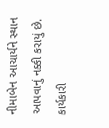નીમાબેન આચાર્યને સ્થાન આપવાનું નક્કી કરાયું છે.
કાર્યકારી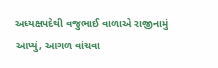અધ્યક્ષપદેથી વજુભાઈ વાળાએ રાજીનામું આપ્યું, આગળ વાંચવા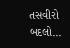તસવીરો બદલો...